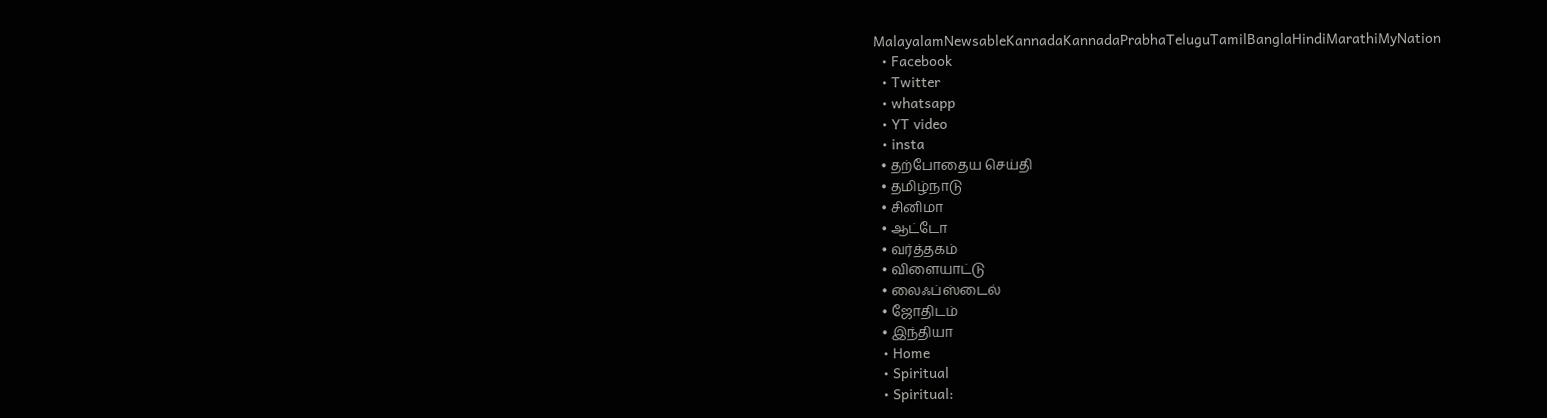MalayalamNewsableKannadaKannadaPrabhaTeluguTamilBanglaHindiMarathiMyNation
  • Facebook
  • Twitter
  • whatsapp
  • YT video
  • insta
  • தற்போதைய செய்தி
  • தமிழ்நாடு
  • சினிமா
  • ஆட்டோ
  • வர்த்தகம்
  • விளையாட்டு
  • லைஃப்ஸ்டைல்
  • ஜோதிடம்
  • இந்தியா
  • Home
  • Spiritual
  • Spiritual: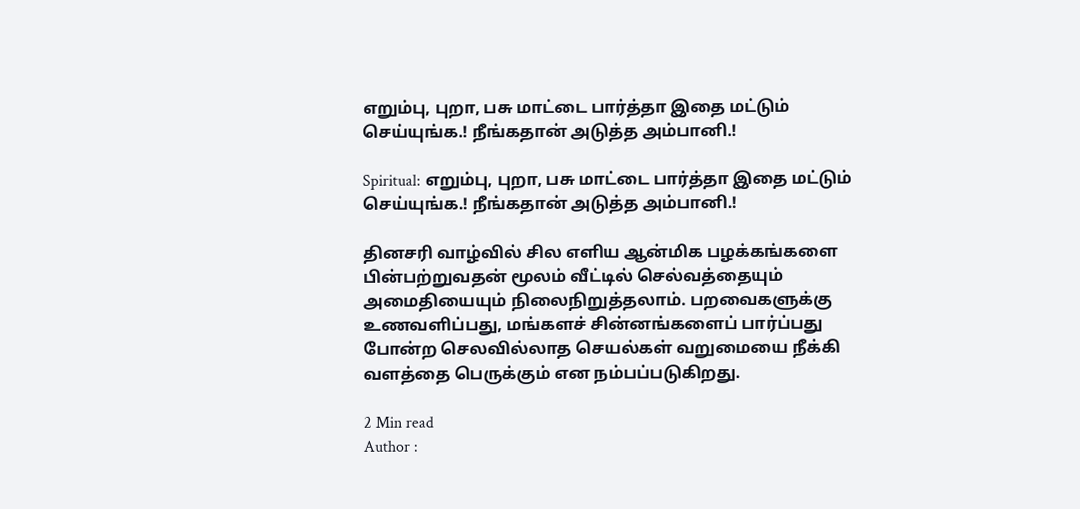எறும்பு, புறா, பசு மாட்டை பார்த்தா இதை மட்டும் செய்யுங்க.! நீங்கதான் அடுத்த அம்பானி.!

Spiritual: எறும்பு, புறா, பசு மாட்டை பார்த்தா இதை மட்டும் செய்யுங்க.! நீங்கதான் அடுத்த அம்பானி.!

தினசரி வாழ்வில் சில எளிய ஆன்மிக பழக்கங்களை பின்பற்றுவதன் மூலம் வீட்டில் செல்வத்தையும் அமைதியையும் நிலைநிறுத்தலாம். பறவைகளுக்கு உணவளிப்பது, மங்களச் சின்னங்களைப் பார்ப்பது  போன்ற செலவில்லாத செயல்கள் வறுமையை நீக்கி வளத்தை பெருக்கும் என நம்பப்படுகிறது.

2 Min read
Author :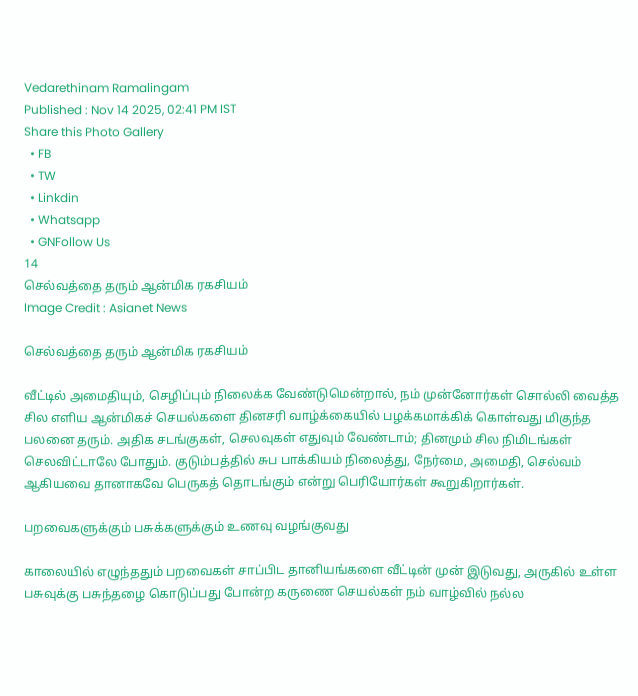Vedarethinam Ramalingam
Published : Nov 14 2025, 02:41 PM IST
Share this Photo Gallery
  • FB
  • TW
  • Linkdin
  • Whatsapp
  • GNFollow Us
14
செல்வத்தை தரும் ஆன்மிக ரகசியம்
Image Credit : Asianet News

செல்வத்தை தரும் ஆன்மிக ரகசியம்

வீட்டில் அமைதியும், செழிப்பும் நிலைக்க வேண்டுமென்றால், நம் முன்னோர்கள் சொல்லி வைத்த சில எளிய ஆன்மிகச் செயல்களை தினசரி வாழ்க்கையில் பழக்கமாக்கிக் கொள்வது மிகுந்த பலனை தரும். அதிக சடங்குகள், செலவுகள் எதுவும் வேண்டாம்; தினமும் சில நிமிடங்கள் செலவிட்டாலே போதும். குடும்பத்தில் சுப பாக்கியம் நிலைத்து, நேர்மை, அமைதி, செல்வம் ஆகியவை தானாகவே பெருகத் தொடங்கும் என்று பெரியோர்கள் கூறுகிறார்கள்.

பறவைகளுக்கும் பசுக்களுக்கும் உணவு வழங்குவது

காலையில் எழுந்ததும் பறவைகள் சாப்பிட தானியங்களை வீட்டின் முன் இடுவது, அருகில் உள்ள பசுவுக்கு பசுந்தழை கொடுப்பது போன்ற கருணை செயல்கள் நம் வாழ்வில் நல்ல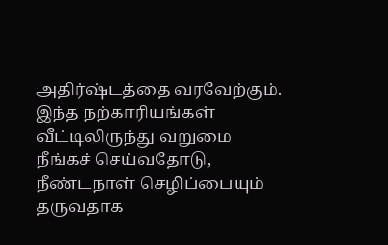அதிர்ஷ்டத்தை வரவேற்கும். இந்த நற்காரியங்கள் வீட்டிலிருந்து வறுமை நீங்கச் செய்வதோடு, நீண்டநாள் செழிப்பையும் தருவதாக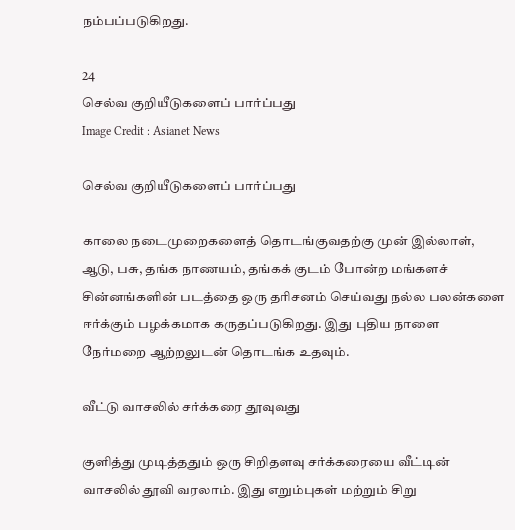நம்பப்படுகிறது.

24
செல்வ குறியீடுகளைப் பார்ப்பது
Image Credit : Asianet News

செல்வ குறியீடுகளைப் பார்ப்பது

காலை நடைமுறைகளைத் தொடங்குவதற்கு முன் இல்லாள், ஆடு, பசு, தங்க நாணயம், தங்கக் குடம் போன்ற மங்களச் சின்னங்களின் படத்தை ஒரு தரிசனம் செய்வது நல்ல பலன்களை ஈர்க்கும் பழக்கமாக கருதப்படுகிறது. இது புதிய நாளை நேர்மறை ஆற்றலுடன் தொடங்க உதவும்.

வீட்டு வாசலில் சர்க்கரை தூவுவது

குளித்து முடித்ததும் ஒரு சிறிதளவு சர்க்கரையை வீட்டின் வாசலில் தூவி வரலாம். இது எறும்புகள் மற்றும் சிறு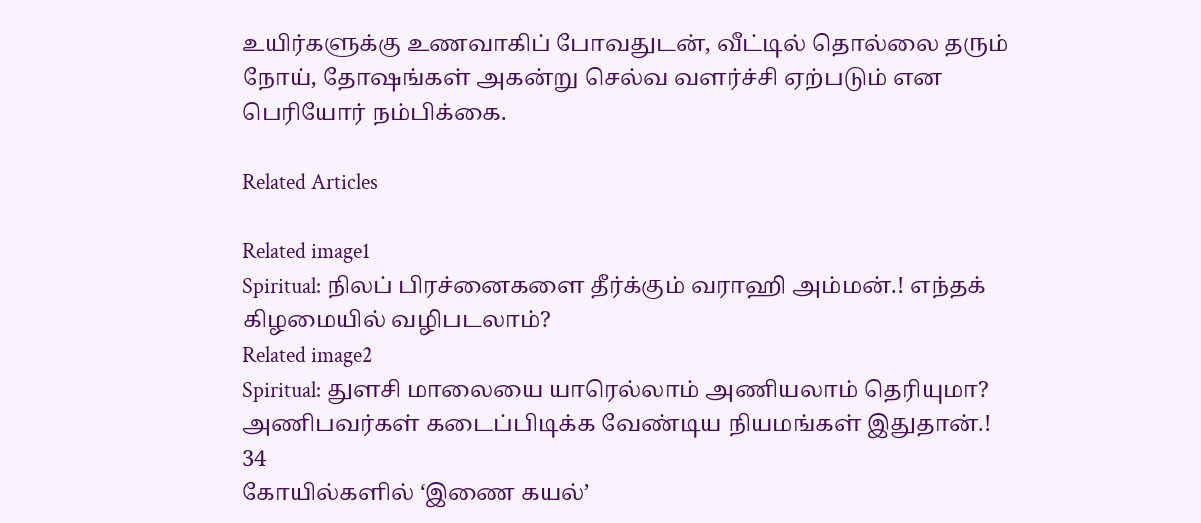உயிர்களுக்கு உணவாகிப் போவதுடன், வீட்டில் தொல்லை தரும் நோய், தோஷங்கள் அகன்று செல்வ வளர்ச்சி ஏற்படும் என பெரியோர் நம்பிக்கை.

Related Articles

Related image1
Spiritual: நிலப் பிரச்னைகளை தீர்க்கும் வராஹி அம்மன்.! எந்தக் கிழமையில் வழிபடலாம்?
Related image2
Spiritual: துளசி மாலையை யாரெல்லாம் அணியலாம் தெரியுமா? அணிபவர்கள் கடைப்பிடிக்க வேண்டிய நியமங்கள் இதுதான்.!
34
கோயில்களில் ‘இணை கயல்’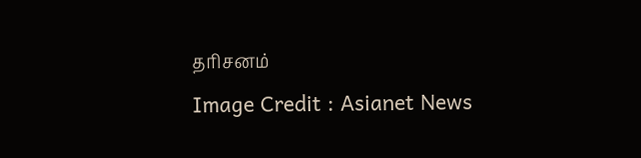தரிசனம்
Image Credit : Asianet News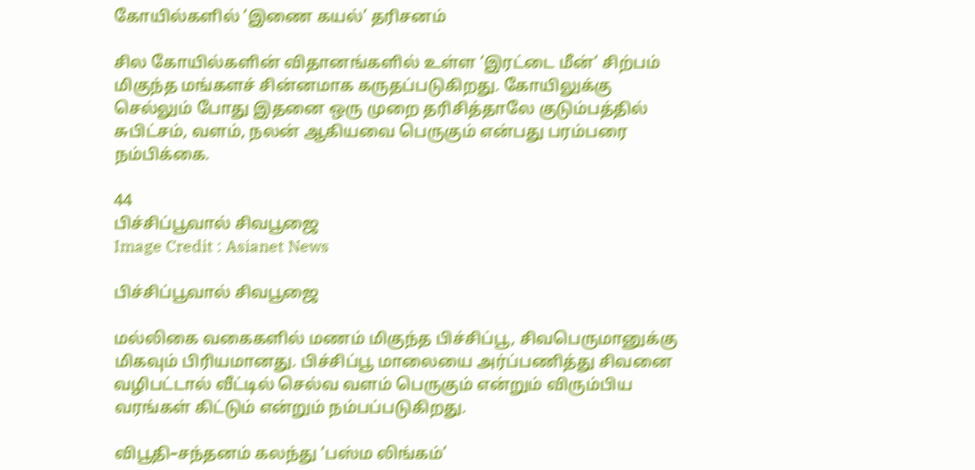கோயில்களில் ‘இணை கயல்’ தரிசனம்

சில கோயில்களின் விதானங்களில் உள்ள ‘இரட்டை மீன்’ சிற்பம் மிகுந்த மங்களச் சின்னமாக கருதப்படுகிறது. கோயிலுக்கு செல்லும் போது இதனை ஒரு முறை தரிசித்தாலே குடும்பத்தில் சுபிட்சம், வளம், நலன் ஆகியவை பெருகும் என்பது பரம்பரை நம்பிக்கை.

44
பிச்சிப்பூவால் சிவபூஜை
Image Credit : Asianet News

பிச்சிப்பூவால் சிவபூஜை

மல்லிகை வகைகளில் மணம் மிகுந்த பிச்சிப்பூ, சிவபெருமானுக்கு மிகவும் பிரியமானது. பிச்சிப்பூ மாலையை அர்ப்பணித்து சிவனை வழிபட்டால் வீட்டில் செல்வ வளம் பெருகும் என்றும் விரும்பிய வரங்கள் கிட்டும் என்றும் நம்பப்படுகிறது.

விபூதி–சந்தனம் கலந்து ‘பஸ்ம லிங்கம்’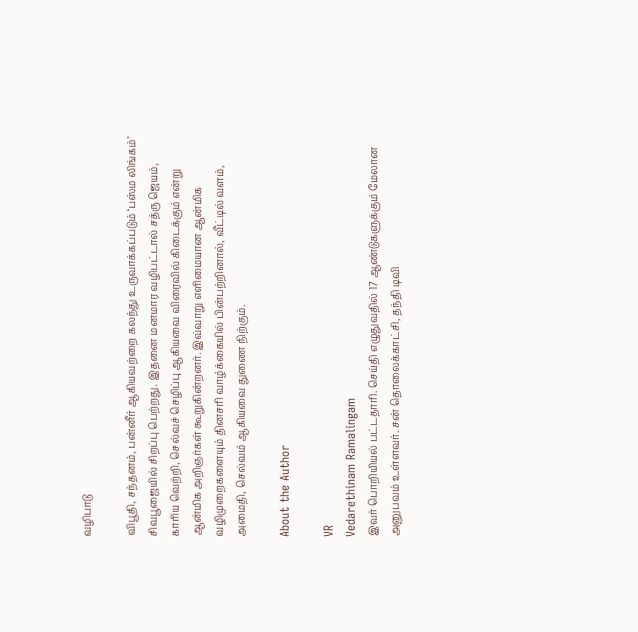வழிபாடு

விபூதி, சந்தனம், பன்னீர் ஆகியவற்றை கலந்து உருவாக்கப்படும் ‘பஸ்ம லிங்கம்’ சிவபூஜையில் சிறப்பு பெற்றது. இதனை மனமார வழிபட்டால் சத்ரு ஜெயம், காரிய வெற்றி, செல்வச் செழிப்பு ஆகியவை விரைவில் கிடைக்கும் என்று ஆன்மிக அறிஞர்கள் கூறுகின்றனர். இவ்வாறு எளிமையான ஆன்மிக வழிமுறைகளையும் தினசரி வாழ்க்கையில் பின்பற்றினால், வீட்டில் வளம், அமைதி, செல்வம் ஆகியவை துணை நிற்கும்.

About the Author

VR
Vedarethinam Ramalingam
இவர் பொறியியல் பட்டதாரி. செய்தி எழுதுவதில் 17 ஆண்டுகளுக்கும் மேலான அனுபவம் உள்ளவர். சன் தொலைக்காட்சி, தந்தி டிவி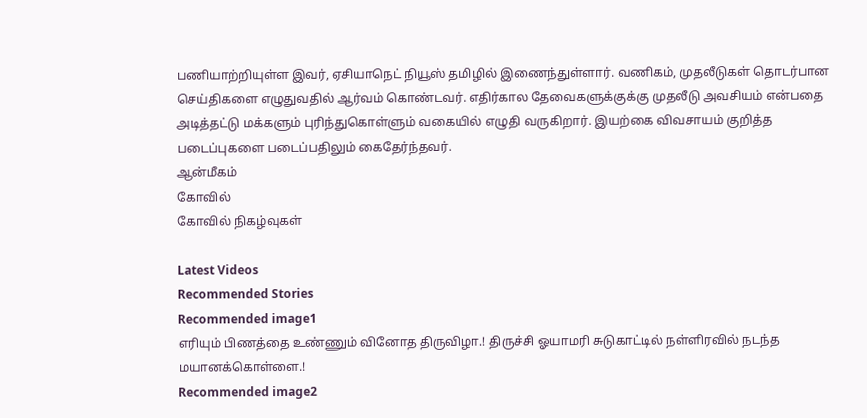பணியாற்றியுள்ள இவர், ஏசியாநெட் நியூஸ் தமிழில் இணைந்துள்ளார். வணிகம், முதலீடுகள் தொடர்பான செய்திகளை எழுதுவதில் ஆர்வம் கொண்டவர். எதிர்கால தேவைகளுக்குக்கு முதலீடு அவசியம் என்பதை அடித்தட்டு மக்களும் புரிந்துகொள்ளும் வகையில் எழுதி வருகிறார். இயற்கை விவசாயம் குறித்த படைப்புகளை படைப்பதிலும் கைதேர்ந்தவர்.
ஆன்மீகம்
கோவில்
கோவில் நிகழ்வுகள்

Latest Videos
Recommended Stories
Recommended image1
எரியும் பிணத்தை உண்ணும் வினோத திருவிழா.! திருச்சி ஓயாமரி சுடுகாட்டில் நள்ளிரவில் நடந்த மயானக்கொள்ளை.!
Recommended image2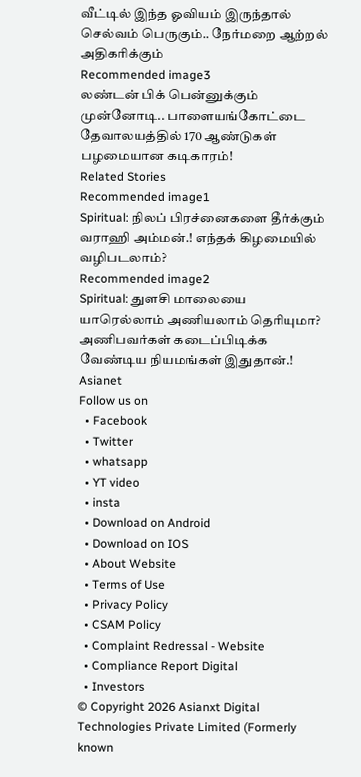வீட்டில் இந்த ஓவியம் இருந்தால் செல்வம் பெருகும்.. நேர்மறை ஆற்றல் அதிகரிக்கும்
Recommended image3
லண்டன் பிக் பென்னுக்கும் முன்னோடி.. பாளையங்கோட்டை தேவால‌யத்தில் 170 ஆண்டுகள் பழமையான கடிகாரம்!
Related Stories
Recommended image1
Spiritual: நிலப் பிரச்னைகளை தீர்க்கும் வராஹி அம்மன்.! எந்தக் கிழமையில் வழிபடலாம்?
Recommended image2
Spiritual: துளசி மாலையை யாரெல்லாம் அணியலாம் தெரியுமா? அணிபவர்கள் கடைப்பிடிக்க வேண்டிய நியமங்கள் இதுதான்.!
Asianet
Follow us on
  • Facebook
  • Twitter
  • whatsapp
  • YT video
  • insta
  • Download on Android
  • Download on IOS
  • About Website
  • Terms of Use
  • Privacy Policy
  • CSAM Policy
  • Complaint Redressal - Website
  • Compliance Report Digital
  • Investors
© Copyright 2026 Asianxt Digital Technologies Private Limited (Formerly known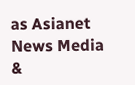as Asianet News Media &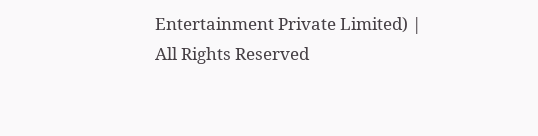Entertainment Private Limited) | All Rights Reserved